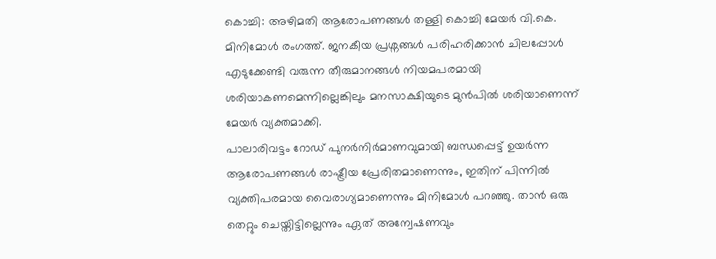കൊച്ചി: അഴിമതി ആരോപണങ്ങൾ തള്ളി കൊച്ചി മേയർ വി.കെ. മിനിമോൾ രംഗത്ത്. ജനകീയ പ്രശ്നങ്ങൾ പരിഹരിക്കാൻ ചിലപ്പോൾ എടുക്കേണ്ടി വരുന്ന തീരുമാനങ്ങൾ നിയമപരമായി ശരിയാകണമെന്നില്ലെങ്കിലും മനസാക്ഷിയുടെ മുൻപിൽ ശരിയാണെന്ന് മേയർ വ്യക്തമാക്കി.
പാലാരിവട്ടം റോഡ് പുനർനിർമാണവുമായി ബന്ധപ്പെട്ട് ഉയർന്ന ആരോപണങ്ങൾ രാഷ്ട്രീയ പ്രേരിതമാണെന്നും, ഇതിന് പിന്നിൽ വ്യക്തിപരമായ വൈരാഗ്യമാണെന്നും മിനിമോൾ പറഞ്ഞു. താൻ ഒരു തെറ്റും ചെയ്തിട്ടില്ലെന്നും ഏത് അന്വേഷണവും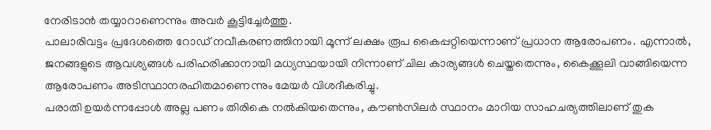നേരിടാൻ തയ്യാറാണെന്നും അവർ കൂട്ടിച്ചേർത്തു.
പാലാരിവട്ടം പ്രദേശത്തെ റോഡ് നവീകരണത്തിനായി മൂന്ന് ലക്ഷം രൂപ കൈപ്പറ്റിയെന്നാണ് പ്രധാന ആരോപണം. എന്നാൽ, ജനങ്ങളുടെ ആവശ്യങ്ങൾ പരിഹരിക്കാനായി മധ്യസ്ഥയായി നിന്നാണ് ചില കാര്യങ്ങൾ ചെയ്തതെന്നും, കൈക്കൂലി വാങ്ങിയെന്ന ആരോപണം അടിസ്ഥാനരഹിതമാണെന്നും മേയർ വിശദീകരിച്ചു.
പരാതി ഉയർന്നപ്പോൾ അല്ല പണം തിരികെ നൽകിയതെന്നും, കൗൺസിലർ സ്ഥാനം മാറിയ സാഹചര്യത്തിലാണ് തുക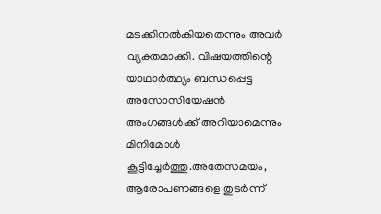മടക്കിനൽകിയതെന്നും അവർ വ്യക്തമാക്കി. വിഷയത്തിന്റെ യാഥാർത്ഥ്യം ബന്ധപ്പെട്ട അസോസിയേഷൻ അംഗങ്ങൾക്ക് അറിയാമെന്നും മിനിമോൾ കൂട്ടിച്ചേർത്തു.അതേസമയം, ആരോപണങ്ങളെ തുടർന്ന്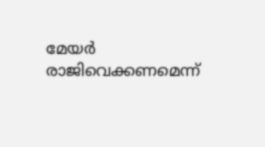മേയർ രാജിവെക്കണമെന്ന്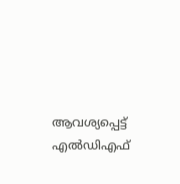ആവശ്യപ്പെട്ട് എൽഡിഎഫ്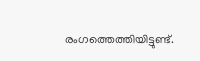രംഗത്തെത്തിയിട്ടുണ്ട്.